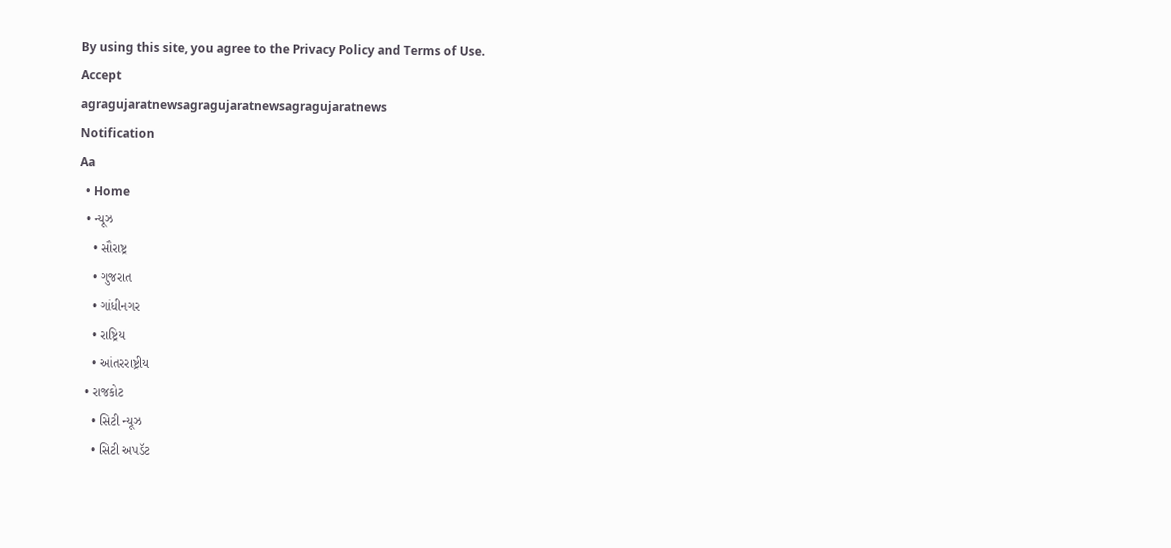By using this site, you agree to the Privacy Policy and Terms of Use.
Accept
agragujaratnewsagragujaratnewsagragujaratnews
Notification
Aa
  • Home
  • ન્યૂઝ
    • સૌરાષ્ટ્ર
    • ગુજરાત
    • ગાંધીનગર
    • રાષ્ટ્રિય
    • આંતરરાષ્ટ્રીય
  • રાજકોટ
    • સિટી ન્યૂઝ
    • સિટી અપડૅટ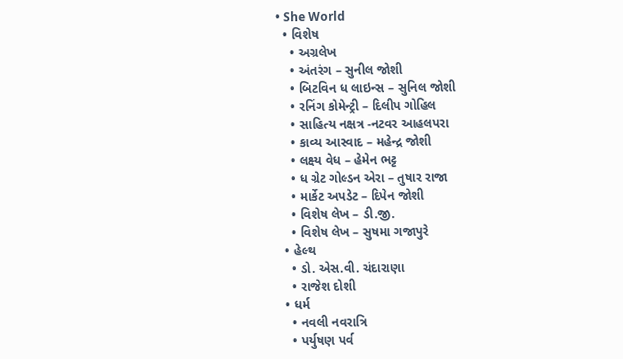• She World
  • વિશેષ
    • અગ્રલેખ
    • અંતરંગ – સુનીલ જોશી
    • બિટવિન ધ લાઇન્સ – સુનિલ જોશી
    • રનિંગ કોમેન્ટ્રી – દિલીપ ગોહિલ
    • સાહિત્ય નક્ષત્ર -નટવર આહલપરા
    • કાવ્ય આસ્વાદ – મહેન્દ્ર જોશી
    • લક્ષ્ય વેધ – હેમેન ભટ્ટ
    • ધ ગ્રેટ ગોલ્ડન એરા – તુષાર રાજા
    • માર્કેટ અપડેટ – દિપેન જોશી
    • વિશેષ લેખ – ડી.જી.
    • વિશેષ લેખ – સુષમા ગજાપુરે
  • હેલ્થ
    • ડો. એસ.વી. ચંદારાણા
    • રાજેશ દોશી
  • ધર્મ
    • નવલી નવરાત્રિ
    • પર્યુષણ પર્વ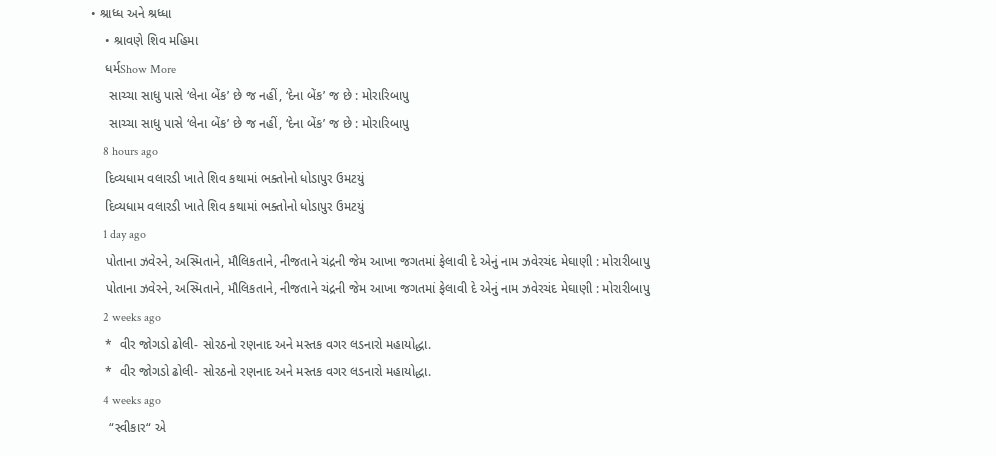• શ્રાધ્ધ અને શ્રધ્ધા
    • શ્રાવણે શિવ મહિમા
    ધર્મShow More
     સાચ્ચા સાધુ પાસે ‘લેના બેંક’ છે જ નહીં, ‘દેના બેંક’ જ છે : મોરારિબાપુ
     સાચ્ચા સાધુ પાસે ‘લેના બેંક’ છે જ નહીં, ‘દેના બેંક’ જ છે : મોરારિબાપુ
    8 hours ago
    દિવ્યધામ વલારડી ખાતે શિવ કથામાં ભક્તોનો ધોડાપુર ઉમટયું
    દિવ્યધામ વલારડી ખાતે શિવ કથામાં ભક્તોનો ધોડાપુર ઉમટયું
    1 day ago
    પોતાના ઝવેરને, અસ્મિતાને, મૌલિકતાને, નીજતાને ચંદ્રની જેમ આખા જગતમાં ફેલાવી દે એનું નામ ઝવેરચંદ મેઘાણી : મોરારીબાપુ
    પોતાના ઝવેરને, અસ્મિતાને, મૌલિકતાને, નીજતાને ચંદ્રની જેમ આખા જગતમાં ફેલાવી દે એનું નામ ઝવેરચંદ મેઘાણી : મોરારીબાપુ
    2 weeks ago
    *  વીર જોગડો ઢોલી- સોરઠનો રણનાદ અને મસ્તક વગર લડનારો મહાયોદ્ધા.
    *  વીર જોગડો ઢોલી- સોરઠનો રણનાદ અને મસ્તક વગર લડનારો મહાયોદ્ધા.
    4 weeks ago
     “સ્વીકાર“ એ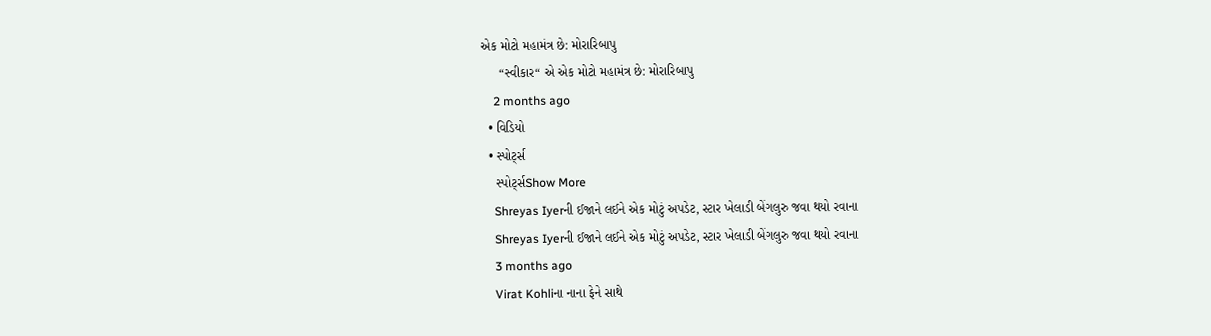એક મોટો મહામંત્ર છે: મોરારિબાપુ
     “સ્વીકાર“ એ એક મોટો મહામંત્ર છે: મોરારિબાપુ
    2 months ago
  • વિડિયો
  • સ્પોર્ટ્સ
    સ્પોર્ટ્સShow More
    Shreyas Iyerની ઈજાને લઈને એક મોટું અપડેટ, સ્ટાર ખેલાડી બેંગલુરુ જવા થયો રવાના
    Shreyas Iyerની ઈજાને લઈને એક મોટું અપડેટ, સ્ટાર ખેલાડી બેંગલુરુ જવા થયો રવાના
    3 months ago
    Virat Kohliના નાના ફેને સાથે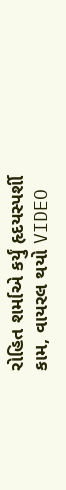રોહિત શર્માએ કર્યું હૃદયસ્પર્શી કામ, વાયરલ થયો VIDEO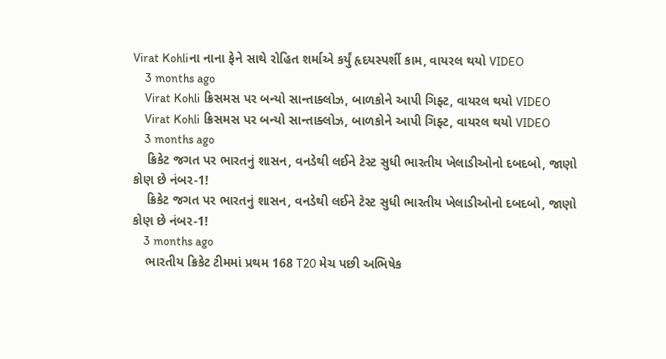Virat Kohliના નાના ફેને સાથે રોહિત શર્માએ કર્યું હૃદયસ્પર્શી કામ, વાયરલ થયો VIDEO
    3 months ago
    Virat Kohli ક્રિસમસ પર બન્યો સાન્તાક્લોઝ, બાળકોને આપી ગિફ્ટ, વાયરલ થયો VIDEO
    Virat Kohli ક્રિસમસ પર બન્યો સાન્તાક્લોઝ, બાળકોને આપી ગિફ્ટ, વાયરલ થયો VIDEO
    3 months ago
    ક્રિકેટ જગત પર ભારતનું શાસન, વનડેથી લઈને ટેસ્ટ સુધી ભારતીય ખેલાડીઓનો દબદબો, જાણો કોણ છે નંબર-1!
    ક્રિકેટ જગત પર ભારતનું શાસન, વનડેથી લઈને ટેસ્ટ સુધી ભારતીય ખેલાડીઓનો દબદબો, જાણો કોણ છે નંબર-1!
    3 months ago
    ભારતીય ક્રિકેટ ટીમમાં પ્રથમ 168 T20 મેચ પછી અભિષેક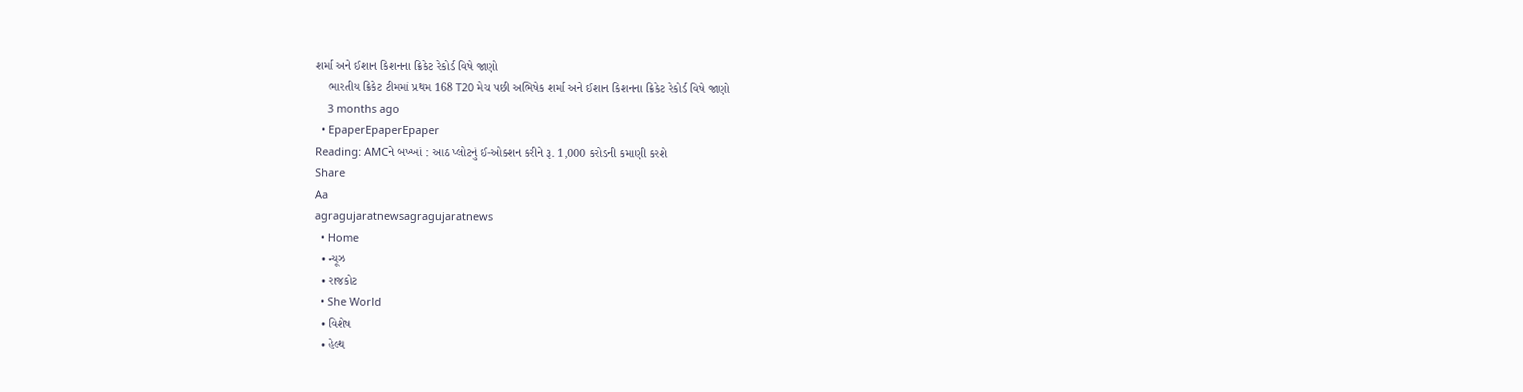શર્મા અને ઈશાન કિશનના ક્રિકેટ રેકોર્ડ વિષે જાણો
    ભારતીય ક્રિકેટ ટીમમાં પ્રથમ 168 T20 મેચ પછી અભિષેક શર્મા અને ઈશાન કિશનના ક્રિકેટ રેકોર્ડ વિષે જાણો
    3 months ago
  • EpaperEpaperEpaper
Reading: AMCને બખ્ખાં : આઠ પ્લોટનું ઈ-ઓક્શન કરીને રૂ. 1,000 કરોડની કમાણી કરશે
Share
Aa
agragujaratnewsagragujaratnews
  • Home
  • ન્યૂઝ
  • રાજકોટ
  • She World
  • વિશેષ
  • હેલ્થ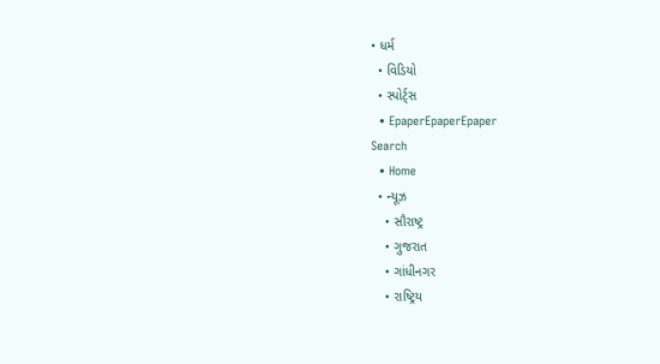• ધર્મ
  • વિડિયો
  • સ્પોર્ટ્સ
  • EpaperEpaperEpaper
Search
  • Home
  • ન્યૂઝ
    • સૌરાષ્ટ્ર
    • ગુજરાત
    • ગાંધીનગર
    • રાષ્ટ્રિય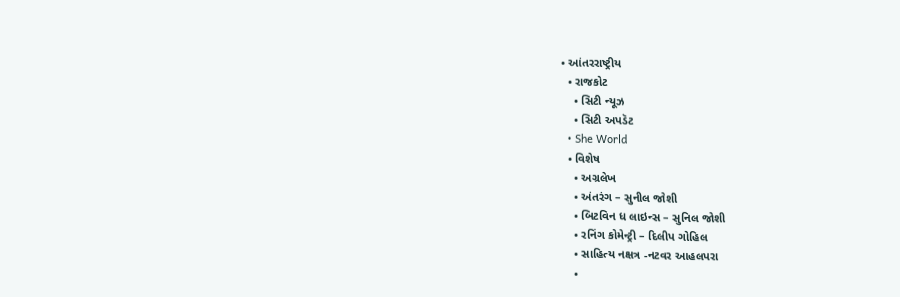• આંતરરાષ્ટ્રીય
  • રાજકોટ
    • સિટી ન્યૂઝ
    • સિટી અપડૅટ
  • She World
  • વિશેષ
    • અગ્રલેખ
    • અંતરંગ – સુનીલ જોશી
    • બિટવિન ધ લાઇન્સ – સુનિલ જોશી
    • રનિંગ કોમેન્ટ્રી – દિલીપ ગોહિલ
    • સાહિત્ય નક્ષત્ર -નટવર આહલપરા
    •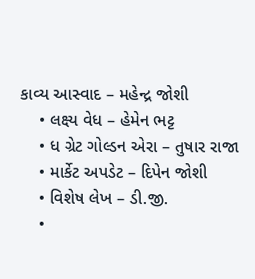કાવ્ય આસ્વાદ – મહેન્દ્ર જોશી
    • લક્ષ્ય વેધ – હેમેન ભટ્ટ
    • ધ ગ્રેટ ગોલ્ડન એરા – તુષાર રાજા
    • માર્કેટ અપડેટ – દિપેન જોશી
    • વિશેષ લેખ – ડી.જી.
    •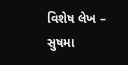વિશેષ લેખ – સુષમા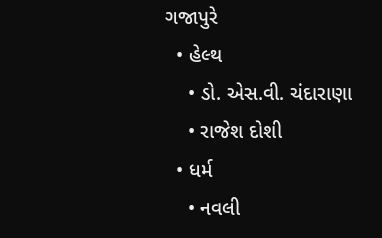ગજાપુરે
  • હેલ્થ
    • ડો. એસ.વી. ચંદારાણા
    • રાજેશ દોશી
  • ધર્મ
    • નવલી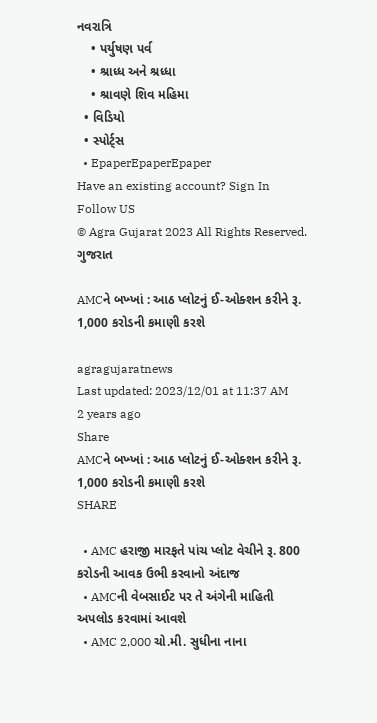નવરાત્રિ
    • પર્યુષણ પર્વ
    • શ્રાધ્ધ અને શ્રધ્ધા
    • શ્રાવણે શિવ મહિમા
  • વિડિયો
  • સ્પોર્ટ્સ
  • EpaperEpaperEpaper
Have an existing account? Sign In
Follow US
© Agra Gujarat 2023 All Rights Reserved.
ગુજરાત

AMCને બખ્ખાં : આઠ પ્લોટનું ઈ-ઓક્શન કરીને રૂ. 1,000 કરોડની કમાણી કરશે

agragujaratnews
Last updated: 2023/12/01 at 11:37 AM
2 years ago
Share
AMCને બખ્ખાં : આઠ પ્લોટનું ઈ-ઓક્શન કરીને રૂ. 1,000 કરોડની કમાણી કરશે
SHARE

  • AMC હરાજી મારફતે પાંચ પ્લોટ વેચીને રૂ. 800 કરોડની આવક ઉભી કરવાનો અંદાજ
  • AMCની વેબસાઈટ પર તે અંગેની માહિતી અપલોડ કરવામાં આવશે
  • AMC 2,000 ચો.મી. સુધીના નાના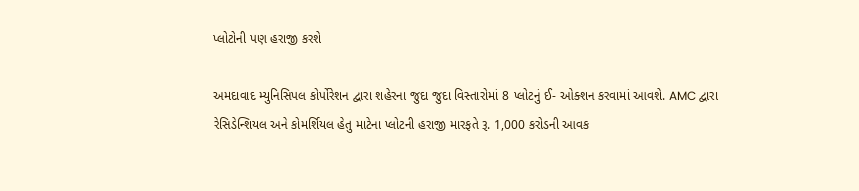પ્લોટોની પણ હરાજી કરશે

અમદાવાદ મ્યુનિસિપલ કોર્પોરેશન દ્વારા શહેરના જુદા જુદા વિસ્તારોમાં 8 પ્લોટનું ઈ- ઓક્શન કરવામાં આવશે. AMC દ્વારા રેસિડેન્શિયલ અને કોમર્શિયલ હેતુ માટેના પ્લોટની હરાજી મારફતે રૂ. 1,000 કરોડની આવક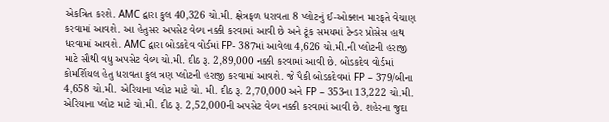એકત્રિત કરશે. AMC દ્વારા કુલ 40,326 ચો.મી. ક્ષેત્રફળ ધરાવતા 8 પ્લોટનું ઈ-ઓક્શન મારફતે વેચાણ કરવામાં આવશે. આ હેતુસર અપસેટ વેલ્ય નક્કી કરવામાં આવી છે અને ટૂંક સમયમાં ટેન્ડર પ્રોસેસ હાથ ધરવામાં આવશે. AMC દ્વારા બોડકદેવ વોર્ડમાં FP- 387માં આવેલા 4,626 ચો.મી.ની પ્લોટની હરાજી માટે સૌથી વધુ અપસેટ વેલ્ય ચો.મી. દીઠ રૂ. 2,89,000 નક્કી કરવામાં આવી છે. બોડકદેવ વોર્ડમાં કોમર્શિયલ હેતુ ધરાવતા કુલ ત્રણ પ્લોટની હરાજી કરવામાં આવશે. જે પૈકી બોડકદેવમાં FP – 379/બીના 4,658 ચો.મી. એરિયાના પ્લોટ માટે ચો. મી. દીઠ રૂ. 2,70,000 અને FP – 353ના 13,222 ચો.મી. એરિયાના પ્લોટ માટે ચો.મી. દીઠ રૂ. 2,52,000ની અપસેટ વેલ્ય નક્કી કરવામાં આવી છે. શહેરના જુદા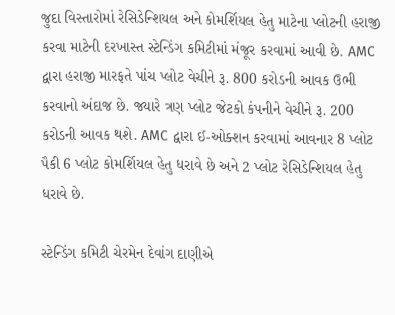જુદા વિસ્તારોમાં રેસિડેન્શિયલ અને કોમર્શિયલ હેતુ માટેના પ્લોટની હરાજી કરવા માટેની દરખાસ્ત સ્ટેન્ડિંગ કમિટીમાં મંજૂર કરવામાં આવી છે. AMC દ્વારા હરાજી મારફતે પાંચ પ્લોટ વેચીને રૂ. 800 કરોડની આવક ઉભી કરવાનો અંદાજ છે. જ્યારે ત્રણ પ્લોટ જેટકો કંપનીને વેચીને રૂ. 200 કરોડની આવક થશે. AMC દ્વારા ઈ-ઓક્શન કરવામાં આવનાર 8 પ્લોટ પૈકી 6 પ્લોટ કોમર્શિયલ હેતુ ધરાવે છે અને 2 પ્લોટ રેસિડેન્શિયલ હેતુ ધરાવે છે.

સ્ટેન્ડિંગ કમિટી ચેરમેન દેવાંગ દાણીએ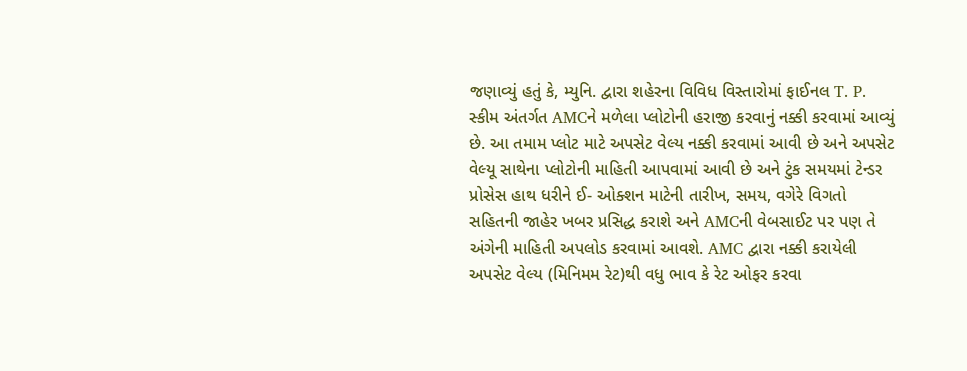જણાવ્યું હતું કે, મ્યુનિ. દ્વારા શહેરના વિવિધ વિસ્તારોમાં ફાઈનલ T. P. સ્કીમ અંતર્ગત AMCને મળેલા પ્લોટોની હરાજી કરવાનું નક્કી કરવામાં આવ્યું છે. આ તમામ પ્લોટ માટે અપસેટ વેલ્ય નક્કી કરવામાં આવી છે અને અપસેટ વેલ્યૂ સાથેના પ્લોટોની માહિતી આપવામાં આવી છે અને ટુંક સમયમાં ટેન્ડર પ્રોસેસ હાથ ધરીને ઈ- ઓક્શન માટેની તારીખ, સમય, વગેરે વિગતો સહિતની જાહેર ખબર પ્રસિદ્ધ કરાશે અને AMCની વેબસાઈટ પર પણ તે અંગેની માહિતી અપલોડ કરવામાં આવશે. AMC દ્વારા નક્કી કરાયેલી અપસેટ વેલ્ય (મિનિમમ રેટ)થી વધુ ભાવ કે રેટ ઓફર કરવા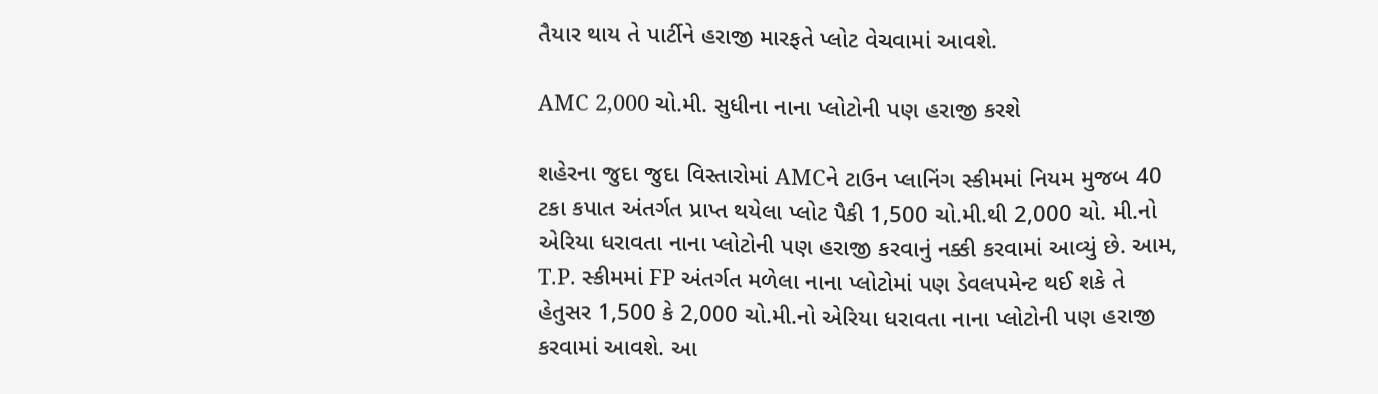તૈયાર થાય તે પાર્ટીને હરાજી મારફતે પ્લોટ વેચવામાં આવશે.

AMC 2,000 ચો.મી. સુધીના નાના પ્લોટોની પણ હરાજી કરશે

શહેરના જુદા જુદા વિસ્તારોમાં AMCને ટાઉન પ્લાનિંગ સ્કીમમાં નિયમ મુજબ 40 ટકા કપાત અંતર્ગત પ્રાપ્ત થયેલા પ્લોટ પૈકી 1,500 ચો.મી.થી 2,000 ચો. મી.નો એરિયા ધરાવતા નાના પ્લોટોની પણ હરાજી કરવાનું નક્કી કરવામાં આવ્યું છે. આમ, T.P. સ્કીમમાં FP અંતર્ગત મળેલા નાના પ્લોટોમાં પણ ડેવલપમેન્ટ થઈ શકે તે હેતુસર 1,500 કે 2,000 ચો.મી.નો એરિયા ધરાવતા નાના પ્લોટોની પણ હરાજી કરવામાં આવશે. આ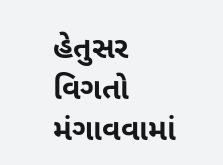હેતુસર વિગતો મંગાવવામાં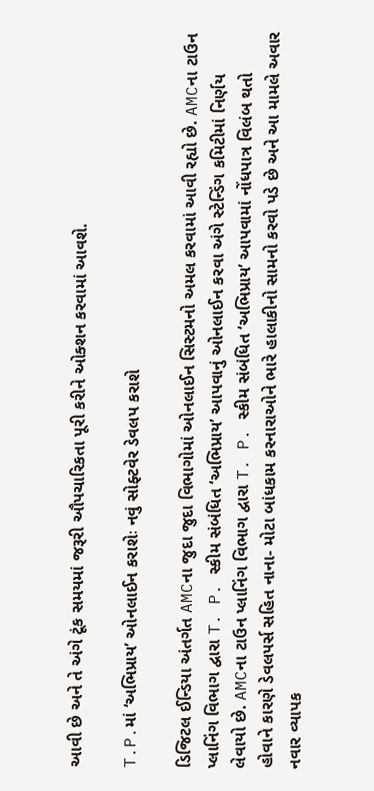આવી છે અને તે અંગે ટૂંક સમયમાં જરૂરી ઔપચારિકતા પૂરી કરીને ઓક્શન કરવામાં આવશે.

T.P.માં ‘અભિપ્રાય’ ઓનલાઈન કરાશેઃ નવું સોફ્ટવેર ડેવલપ કરાશે

ડિજિટલ ઈન્ડિયા અંતર્ગત AMCના જુદા જુદા વિભાગોમાં ઓનલાઈન સિસ્ટમનો અમલ કરવામાં આવી રહ્યો છે. AMCના ટાઉન પ્લાનિંગ વિભાગ દ્વારા T. P. સ્કીમ સંબંધિત ‘અભિપ્રાય’ આપવાનું ઓનલાઈન કરવા અંગે સ્ટેન્ડિંગ કમિટીમાં નિર્ણય લેવાયો છે. AMCના ટાઉન પ્લાનિંગ વિભાગ દ્વારા T. P. સ્કીમ સંબંધિત ‘અભિપ્રાય’ આપવામાં નોંધપાત્ર વિલંબ થતો હોવાને કારણે ડેવલપર્સ સહિત નાના- મોટા બાંધકામ કરનારાઓને ભારે હાલાકીનો સામનો કરવો પડે છે અને આ મામલે અવાર નવાર વ્યાપક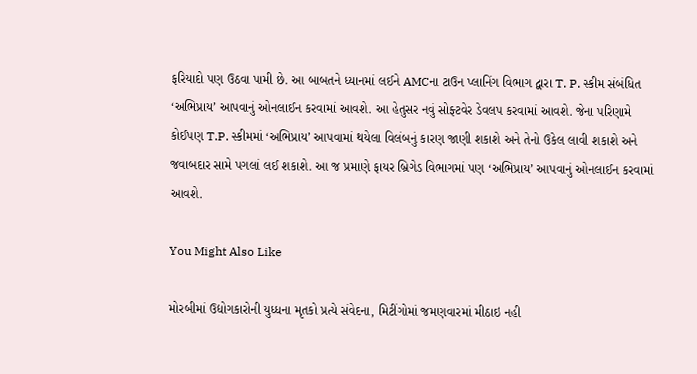ફરિયાદો પણ ઉઠવા પામી છે. આ બાબતને ધ્યાનમાં લઈને AMCના ટાઉન પ્લાનિંગ વિભાગ દ્વારા T. P. સ્કીમ સંબંધિત ‘અભિપ્રાય’ આપવાનું ઓનલાઈન કરવામાં આવશે. આ હેતુસર નવું સોફ્ટવેર ડેવલપ કરવામાં આવશે. જેના પરિણામે કોઈપણ T.P. સ્કીમમાં ‘અભિપ્રાય’ આપવામાં થયેલા વિલંબનું કારણ જાણી શકાશે અને તેનો ઉકેલ લાવી શકાશે અને જવાબદાર સામે પગલાં લઈ શકાશે. આ જ પ્રમાણે ફાયર બ્રિગેડ વિભાગમાં પણ ‘અભિપ્રાય’ આપવાનું ઓનલાઈન કરવામાં આવશે.

You Might Also Like

મોરબીમાં ઉદ્યોગકારોની યુધ્ધના મૃતકો પ્રત્યે સંવેદના, મિટીંગોમાં જમણવારમાં મીઠાઇ નહી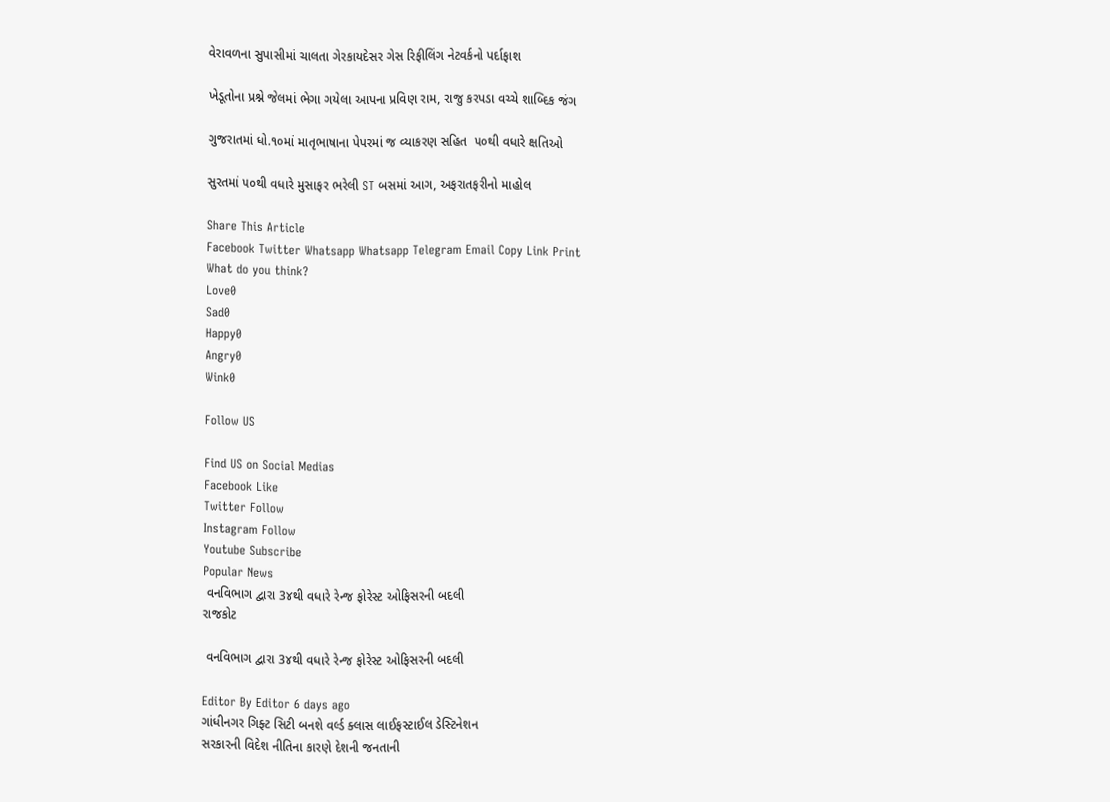વેરાવળના સુપાસીમાં ચાલતા ગેરકાયદેસર ગેસ રિફીલિંગ નેટવર્કનો પર્દાફાશ

ખેડૂતોના પ્રશ્ને જેલમાં ભેગા ગયેલા આપના પ્રવિણ રામ, રાજુ કરપડા વચ્ચે શાબ્દિક જંગ

ગુજરાતમાં ધો.૧૦માં માતૃભાષાના પેપરમાં જ વ્યાકરણ સહિત  ૫૦થી વધારે ક્ષતિઓ

સુરતમાં ૫૦થી વધારે મુસાફર ભરેલી ST બસમાં આગ, અફરાતફરીનો માહોલ

Share This Article
Facebook Twitter Whatsapp Whatsapp Telegram Email Copy Link Print
What do you think?
Love0
Sad0
Happy0
Angry0
Wink0

Follow US

Find US on Social Medias
Facebook Like
Twitter Follow
Instagram Follow
Youtube Subscribe
Popular News
 વનવિભાગ દ્વારા 3૪થી વધારે રેન્જ ફોરેસ્ટ ઓફિસરની બદલી
રાજકોટ

 વનવિભાગ દ્વારા 3૪થી વધારે રેન્જ ફોરેસ્ટ ઓફિસરની બદલી

Editor By Editor 6 days ago
ગાંધીનગર ગિફ્ટ સિટી બનશે વર્લ્ડ ક્લાસ લાઈફસ્ટાઈલ ડેસ્ટિનેશન
સરકારની વિદેશ નીતિના કારણે દેશની જનતાની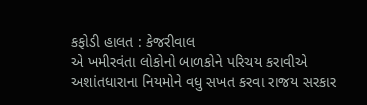કફોડી હાલત : કેજરીવાલ
એ ખમીરવંતા લોકોનો બાળકોને પરિચય કરાવીએ
અશાંતધારાના નિયમોને વધુ સખત કરવા રાજય સરકાર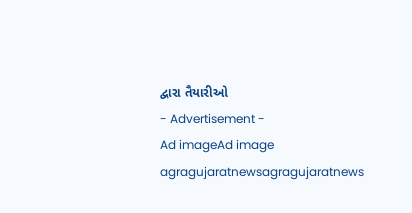દ્વારા તૈયારીઓ
- Advertisement -
Ad imageAd image
agragujaratnewsagragujaratnews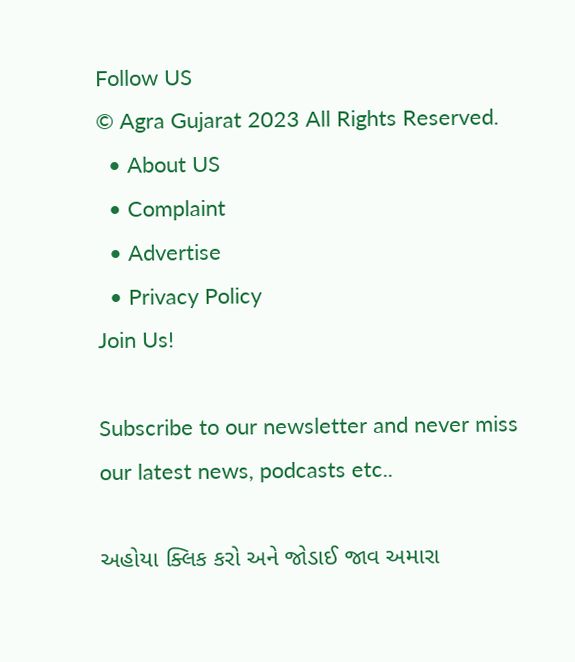Follow US
© Agra Gujarat 2023 All Rights Reserved.
  • About US
  • Complaint
  • Advertise
  • Privacy Policy
Join Us!

Subscribe to our newsletter and never miss our latest news, podcasts etc..

અહોયા ક્લિક કરો અને જોડાઈ જાવ અમારા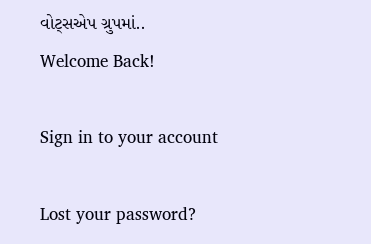વોટ્સએપ ગ્રુપમાં..
Welcome Back!

Sign in to your account

Lost your password?